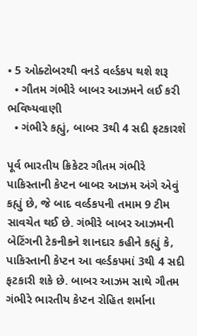• 5 ઓક્ટોબરથી વનડે વર્લ્ડકપ થશે શરૂ
  • ગૌતમ ગંભીરે બાબર આઝમને લઈ કરી ભવિષ્યવાણી
  • ગંભીરે કહ્યું, બાબર 3થી 4 સદી ફટકારશે

પૂર્વ ભારતીય ક્રિકેટર ગૌતમ ગંભીરે પાકિસ્તાની કેપ્ટન બાબર આઝમ અંગે એવું કહ્યું છે, જે બાદ વર્લ્ડકપની તમામ 9 ટીમ સાવચેત થઈ છે. ગંભીરે બાબર આઝમની બેટિંગની ટેકનીકને શાનદાર કહીને કહ્યું કે, પાકિસ્તાની કેપ્ટન આ વર્લ્ડકપમાં 3થી 4 સદી ફટકારી શકે છે. બાબર આઝમ સાથે ગૌતમ ગંભીરે ભારતીય કેપ્ટન રોહિત શર્માના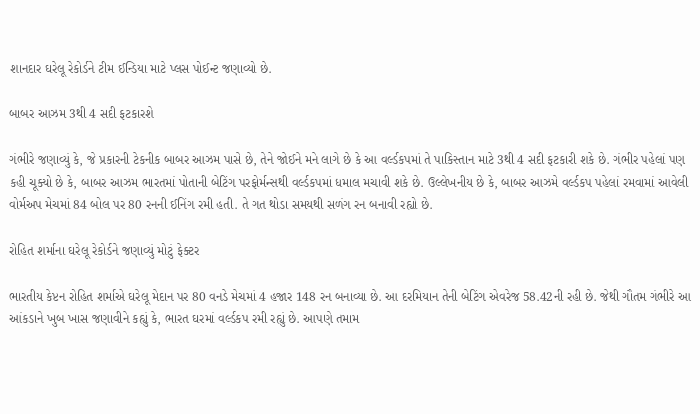શાનદાર ઘરેલૂ રેકોર્ડને ટીમ ઈન્ડિયા માટે પ્લસ પોઈન્ટ જણાવ્યો છે.

બાબર આઝમ 3થી 4 સદી ફટકારશે

ગંભીરે જણાવ્યું કે, જે પ્રકારની ટેકનીક બાબર આઝમ પાસે છે, તેને જોઈને મને લાગે છે કે આ વર્લ્ડકપમાં તે પાકિસ્તાન માટે 3થી 4 સદી ફટકારી શકે છે. ગંભીર પહેલાં પણ કહી ચૂક્યો છે કે, બાબર આઝમ ભારતમાં પોતાની બેટિંગ પરફોર્મન્સથી વર્લ્ડકપમાં ધમાલ મચાવી શકે છે. ઉલ્લેખનીય છે કે, બાબર આઝમે વર્લ્ડકપ પહેલાં રમવામાં આવેલી વોર્મઅપ મેચમાં 84 બોલ પર 80 રનની ઈનિંગ રમી હતી. તે ગત થોડા સમયથી સળંગ રન બનાવી રહ્યો છે.

રોહિત શર્માના ઘરેલૂ રેકોર્ડને જણાવ્યું મોટું ફેક્ટર

ભારતીય કેપ્ટન રોહિત શર્માએ ઘરેલૂ મેદાન પર 80 વનડે મેચમાં 4 હજાર 148 રન બનાવ્યા છે. આ દરમિયાન તેની બેટિંગ એવરેજ 58.42ની રહી છે. જેથી ગૌતમ ગંભીરે આ આંકડાને ખુબ ખાસ જણાવીને કહ્યું કે, ભારત ઘરમાં વર્લ્ડકપ રમી રહ્યું છે. આપણે તમામ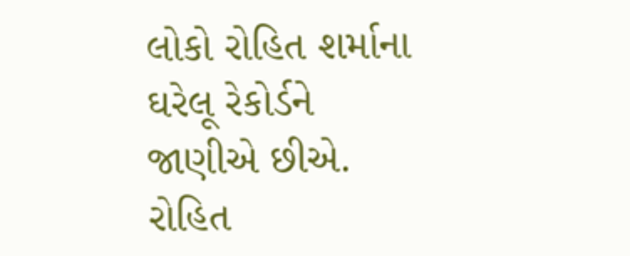લોકો રોહિત શર્માના ઘરેલૂ રેકોર્ડને જાણીએ છીએ. રોહિત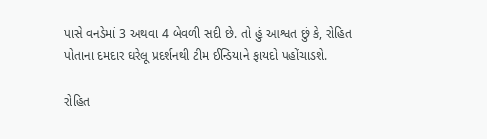પાસે વનડેમાં 3 અથવા 4 બેવળી સદી છે. તો હું આશ્વત છું કે, રોહિત પોતાના દમદાર ઘરેલૂ પ્રદર્શનથી ટીમ ઈન્ડિયાને ફાયદો પહોંચાડશે.

રોહિત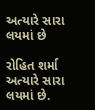અત્યારે સારા લયમાં છે

રોહિત શર્મા અત્યારે સારા લયમાં છે.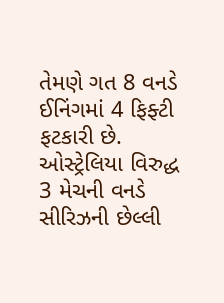તેમણે ગત 8 વનડે ઈનિંગમાં 4 ફિફ્ટી ફટકારી છે. ઓસ્ટ્રેલિયા વિરુદ્ધ 3 મેચની વનડે સીરિઝની છેલ્લી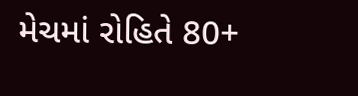મેચમાં રોહિતે 80+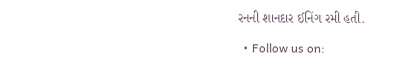રનની શાનદાર ઈનિંગ રમી હતી.

  • Follow us on: